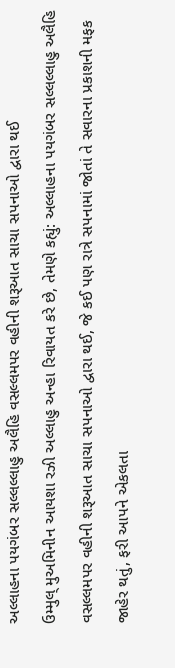અલ્લાહના પયગંબર સલ્લલ્લાહુ અલૈહિ વસલ્લમપર વહીની શરૂઆત સાચા સપનાઓ દ્વારા થઈ
ઉમ્મુલ્ મુઅમિનીન આયશા રઝી અલ્લાહુ અન્હા રિવાયત કરે છે, તેમણે કહ્યું: અલ્લાહના પયગંબર સલ્લલ્લાહુ અલૈહિ વસલ્લમપર વહીની શરૂઆત સાચા સપનાઓ દ્વારા થઈ, જે કઈ પણ રાત્રે સપનામાં જોતાં તે સવારના પ્રકાશની મફક જાહેર થતું, ફરી આપને એકલતા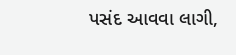પસંદ આવવા લાગી,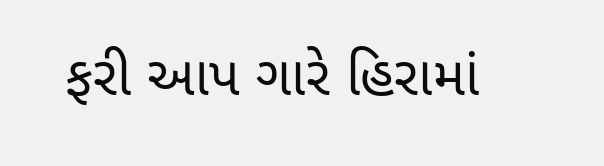ફરી આપ ગારે હિરામાં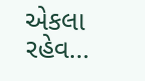એકલા રહેવ…